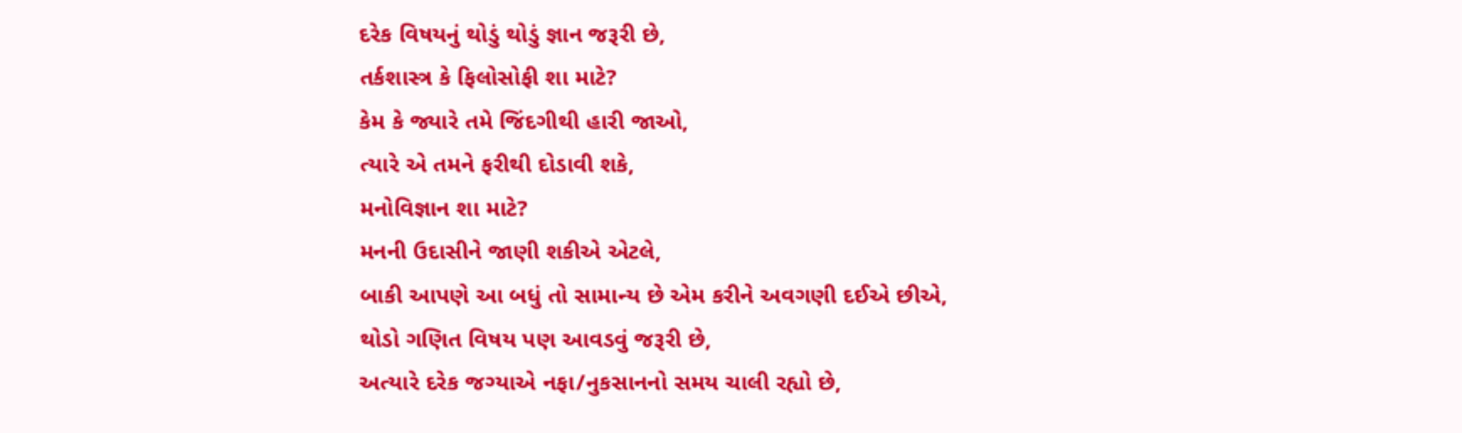દરેક વિષયનું થોડું થોડું જ્ઞાન જરૂરી છે,
તર્કશાસ્ત્ર કે ફિલોસોફી શા માટે?
કેમ કે જ્યારે તમે જિંદગીથી હારી જાઓ,
ત્યારે એ તમને ફરીથી દોડાવી શકે,
મનોવિજ્ઞાન શા માટે?
મનની ઉદાસીને જાણી શકીએ એટલે,
બાકી આપણે આ બધું તો સામાન્ય છે એમ કરીને અવગણી દઈએ છીએ,
થોડો ગણિત વિષય પણ આવડવું જરૂરી છે,
અત્યારે દરેક જગ્યાએ નફા/નુકસાનનો સમય ચાલી રહ્યો છે,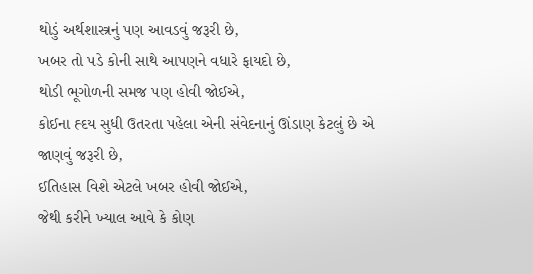થોડું અર્થશાસ્ત્રનું પણ આવડવું જરૂરી છે,
ખબર તો પડે કોની સાથે આપણને વધારે ફાયદો છે,
થોડી ભૂગોળની સમજ પણ હોવી જોઈએ,
કોઈના હ્દય સુધી ઉતરતા પહેલા એની સંવેદનાનું ઊંડાણ કેટલું છે એ જાણવું જરૂરી છે,
ઈતિહાસ વિશે એટલે ખબર હોવી જોઈએ,
જેથી કરીને ખ્યાલ આવે કે કોણ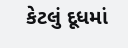કેટલું દૂધમાં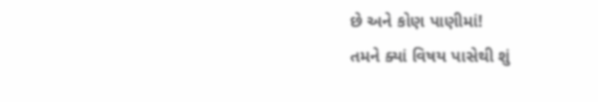છે અને કોણ પાણીમાં!
તમને ક્યાં વિષય પાસેથી શું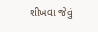શીખવા જેવું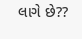લાગે છે??